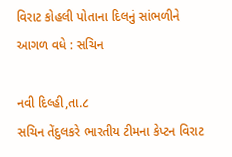વિરાટ કોહલી પોતાના દિલનું સાંભળીને આગળ વધે : સચિન

નવી દિલ્હી,તા.૮
સચિન તેંદુલકરે ભારતીય ટીમના કેપ્ટન વિરાટ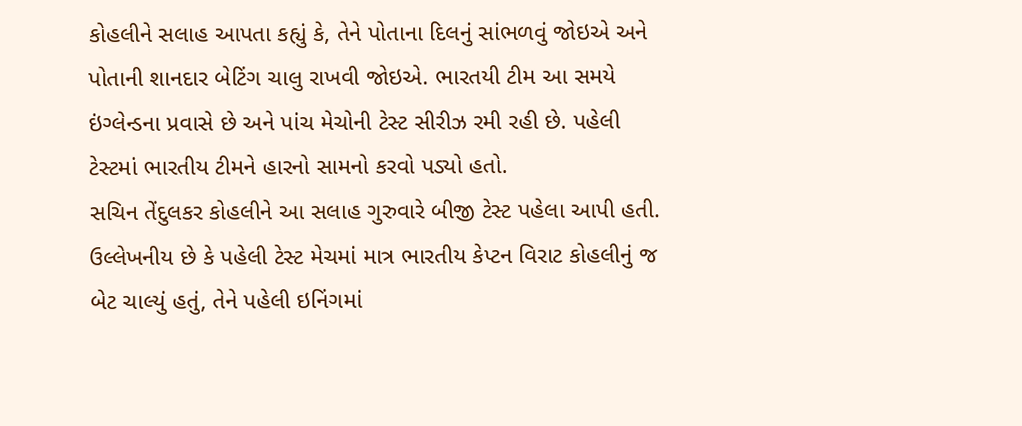કોહલીને સલાહ આપતા કહ્યું કે, તેને પોતાના દિલનું સાંભળવું જોઇએ અને પોતાની શાનદાર બેટિંગ ચાલુ રાખવી જોઇએ. ભારતયી ટીમ આ સમયે ઇંગ્લેન્ડના પ્રવાસે છે અને પાંચ મેચોની ટેસ્ટ સીરીઝ રમી રહી છે. પહેલી ટેસ્ટમાં ભારતીય ટીમને હારનો સામનો કરવો પડ્યો હતો.
સચિન તેંદુલકર કોહલીને આ સલાહ ગુરુવારે બીજી ટેસ્ટ પહેલા આપી હતી. ઉલ્લેખનીય છે કે પહેલી ટેસ્ટ મેચમાં માત્ર ભારતીય કેપ્ટન વિરાટ કોહલીનું જ બેટ ચાલ્યું હતું, તેને પહેલી ઇનિંગમાં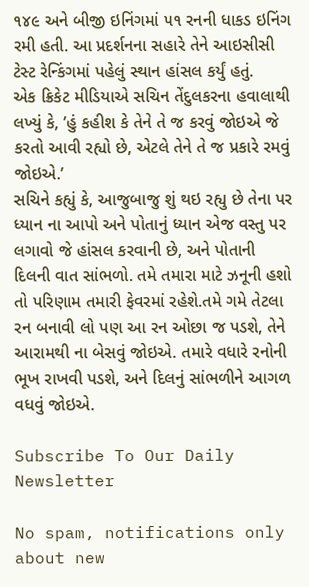૧૪૯ અને બીજી ઇનિંગમાં ૫૧ રનની ધાકડ ઇનિંગ રમી હતી. આ પ્રદર્શનના સહારે તેને આઇસીસી ટેસ્ટ રેન્કિંગમાં પહેલું સ્થાન હાંસલ કર્યું હતું.
એક ક્રિકેટ મીડિયાએ સચિન તેંદુલકરના હવાલાથી લખ્યું કે, ’હું કહીશ કે તેને તે જ કરવું જોઇએ જે કરતો આવી રહ્યો છે, એટલે તેને તે જ પ્રકારે રમવું જોઇએ.’
સચિને કહ્યું કે, આજુબાજુ શું થઇ રહ્યુ છે તેના પર ધ્યાન ના આપો અને પોતાનું ધ્યાન એજ વસ્તુ પર લગાવો જે હાંસલ કરવાની છે, અને પોતાની દિલની વાત સાંભળો. તમે તમારા માટે ઝનૂની હશો તો પરિણામ તમારી ફેવરમાં રહેશે.તમે ગમે તેટલા રન બનાવી લો પણ આ રન ઓછા જ પડશે, તેને આરામથી ના બેસવું જોઇએ. તમારે વધારે રનોની ભૂખ રાખવી પડશે, અને દિલનું સાંભળીને આગળ વધવું જોઇએ.

Subscribe To Our Daily Newsletter

No spam, notifications only about new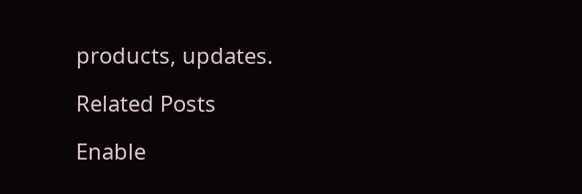products, updates.

Related Posts

Enable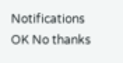Notifications OK No thanks